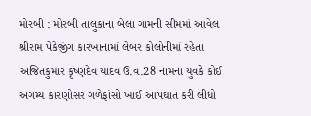મોરબી : મોરબી તાલુકાના બેલા ગામની સીમમાં આવેલ શ્રીરામ પેકેજીંગ કારખાનામાં લેબર કોલોનીમાં રહેતા અજિતકુમાર કૃષ્ણદેવ યાદવ ઉ.વ.28 નામના યુવકે કોઈ અગમ્ય કારણોસર ગળેફાંસો ખાઈ આપઘાત કરી લીધો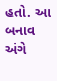હતો. આ બનાવ અંગે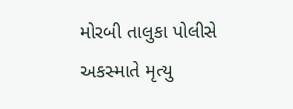મોરબી તાલુકા પોલીસે અકસ્માતે મૃત્યુ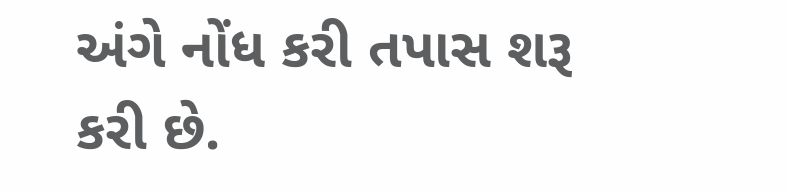અંગે નોંધ કરી તપાસ શરૂ કરી છે.